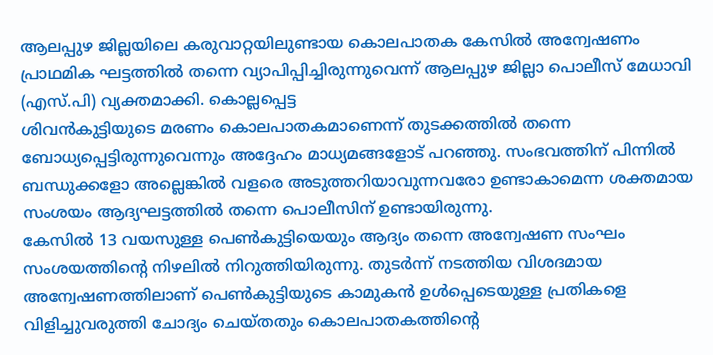ആലപ്പുഴ ജില്ലയിലെ കരുവാറ്റയിലുണ്ടായ കൊലപാതക കേസിൽ അന്വേഷണം പ്രാഥമിക ഘട്ടത്തിൽ തന്നെ വ്യാപിപ്പിച്ചിരുന്നുവെന്ന് ആലപ്പുഴ ജില്ലാ പൊലീസ് മേധാവി (എസ്.പി) വ്യക്തമാക്കി. കൊല്ലപ്പെട്ട
ശിവൻകുട്ടിയുടെ മരണം കൊലപാതകമാണെന്ന് തുടക്കത്തിൽ തന്നെ ബോധ്യപ്പെട്ടിരുന്നുവെന്നും അദ്ദേഹം മാധ്യമങ്ങളോട് പറഞ്ഞു. സംഭവത്തിന് പിന്നിൽ ബന്ധുക്കളോ അല്ലെങ്കിൽ വളരെ അടുത്തറിയാവുന്നവരോ ഉണ്ടാകാമെന്ന ശക്തമായ സംശയം ആദ്യഘട്ടത്തിൽ തന്നെ പൊലീസിന് ഉണ്ടായിരുന്നു.
കേസിൽ 13 വയസുള്ള പെൺകുട്ടിയെയും ആദ്യം തന്നെ അന്വേഷണ സംഘം സംശയത്തിന്റെ നിഴലിൽ നിറുത്തിയിരുന്നു. തുടർന്ന് നടത്തിയ വിശദമായ അന്വേഷണത്തിലാണ് പെൺകുട്ടിയുടെ കാമുകൻ ഉൾപ്പെടെയുള്ള പ്രതികളെ വിളിച്ചുവരുത്തി ചോദ്യം ചെയ്തതും കൊലപാതകത്തിന്റെ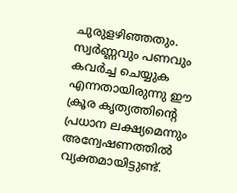ചുരുളഴിഞ്ഞതും.
സ്വർണ്ണവും പണവും കവർച്ച ചെയ്യുക എന്നതായിരുന്നു ഈ ക്രൂര കൃത്യത്തിന്റെ പ്രധാന ലക്ഷ്യമെന്നും അന്വേഷണത്തിൽ വ്യക്തമായിട്ടുണ്ട്.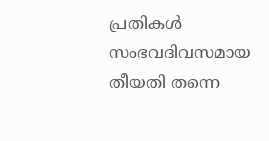പ്രതികൾ സംഭവദിവസമായ തീയതി തന്നെ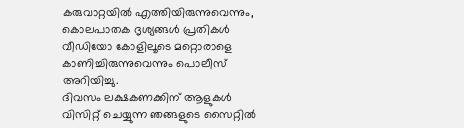കരുവാറ്റയിൽ എത്തിയിരുന്നുവെന്നും, കൊലപാതക ദൃശ്യങ്ങൾ പ്രതികൾ വീഡിയോ കോളിലൂടെ മറ്റൊരാളെ കാണിച്ചിരുന്നുവെന്നും പൊലീസ് അറിയിച്ചു.
ദിവസം ലക്ഷകണക്കിന് ആളുകൾ വിസിറ്റ് ചെയ്യുന്ന ഞങ്ങളുടെ സൈറ്റിൽ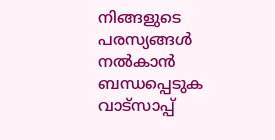നിങ്ങളുടെ പരസ്യങ്ങൾ നൽകാൻ ബന്ധപ്പെടുക വാട്സാപ്പ്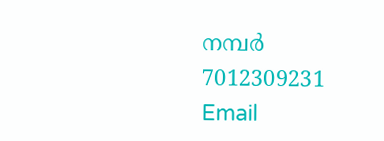നമ്പർ 7012309231 Email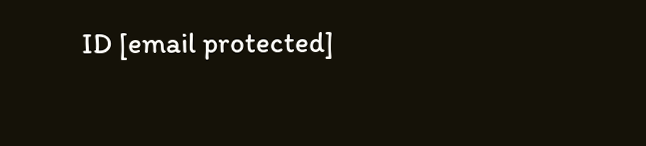ID [email protected]